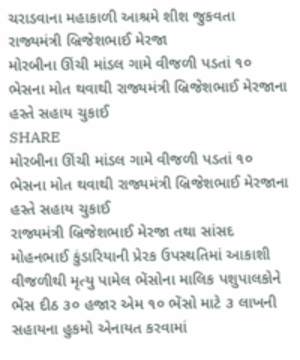ચરાડવાના મહાકાળી આશ્રમે શીશ જુકવતા રાજ્યમંત્રી બ્રિજેશભાઈ મેરજા
મોરબીના ઊંચી માંડલ ગામે વીજળી પડતાં ૧૦ ભેસના મોત થવાથી રાજ્યમંત્રી બ્રિજેશભાઈ મેરજાના હસ્તે સહાય ચુકાઈ
SHARE
મોરબીના ઊંચી માંડલ ગામે વીજળી પડતાં ૧૦ ભેસના મોત થવાથી રાજ્યમંત્રી બ્રિજેશભાઈ મેરજાના હસ્તે સહાય ચુકાઈ
રાજ્યમંત્રી બ્રિજેશભાઈ મેરજા તથા સાંસદ મોહનભાઈ કુંડારિયાની પ્રેરક ઉપસ્થતિમાં આકાશી વીજળીથી મૃત્યુ પામેલ ભેંસોના માલિક પશુપાલકોને ભેંસ દીઠ ૩૦ હજાર એમ ૧૦ ભેંસો માટે ૩ લાખની સહાયના હુકમો એનાયત કરવામાં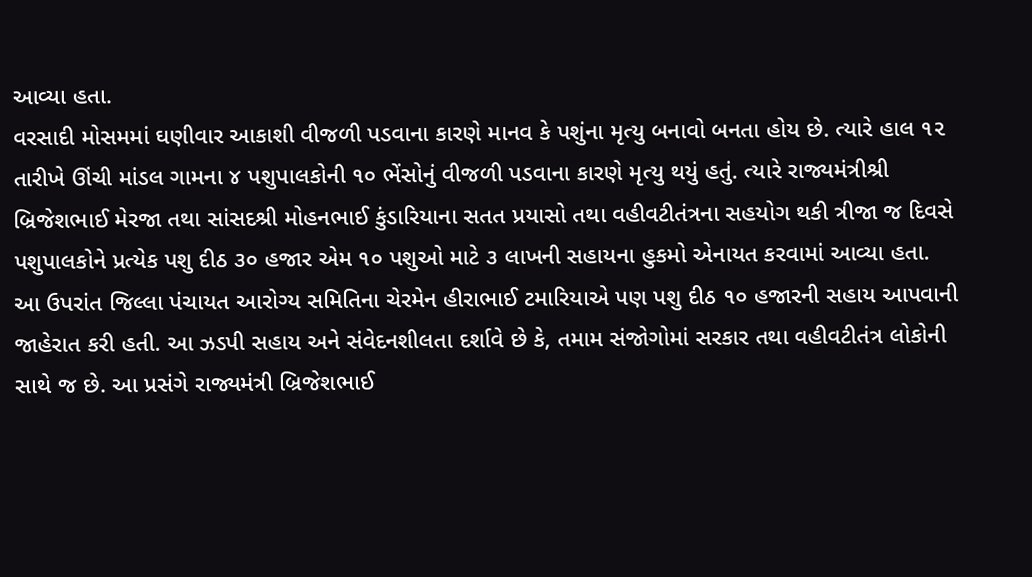આવ્યા હતા.
વરસાદી મોસમમાં ઘણીવાર આકાશી વીજળી પડવાના કારણે માનવ કે પશુંના મૃત્યુ બનાવો બનતા હોય છે. ત્યારે હાલ ૧૨ તારીખે ઊંચી માંડલ ગામના ૪ પશુપાલકોની ૧૦ ભેંસોનું વીજળી પડવાના કારણે મૃત્યુ થયું હતું. ત્યારે રાજ્યમંત્રીશ્રી બ્રિજેશભાઈ મેરજા તથા સાંસદશ્રી મોહનભાઈ કુંડારિયાના સતત પ્રયાસો તથા વહીવટીતંત્રના સહયોગ થકી ત્રીજા જ દિવસે પશુપાલકોને પ્રત્યેક પશુ દીઠ ૩૦ હજાર એમ ૧૦ પશુઓ માટે ૩ લાખની સહાયના હુકમો એનાયત કરવામાં આવ્યા હતા.
આ ઉપરાંત જિલ્લા પંચાયત આરોગ્ય સમિતિના ચેરમેન હીરાભાઈ ટમારિયાએ પણ પશુ દીઠ ૧૦ હજારની સહાય આપવાની જાહેરાત કરી હતી. આ ઝડપી સહાય અને સંવેદનશીલતા દર્શાવે છે કે, તમામ સંજોગોમાં સરકાર તથા વહીવટીતંત્ર લોકોની સાથે જ છે. આ પ્રસંગે રાજ્યમંત્રી બ્રિજેશભાઈ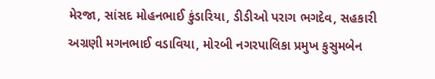મેરજા, સાંસદ મોહનભાઈ કુંડારિયા, ડીડીઓ પરાગ ભગદેવ, સહકારી અગ્રણી મગનભાઈ વડાવિયા, મોરબી નગરપાલિકા પ્રમુખ કુસુમબેન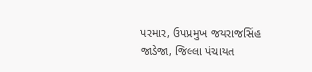પરમાર, ઉપપ્રમુખ જયરાજસિંહ જાડેજા, જિલ્લા પંચાયત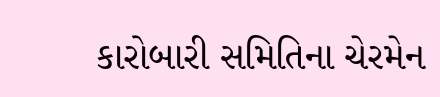કારોબારી સમિતિના ચેરમેન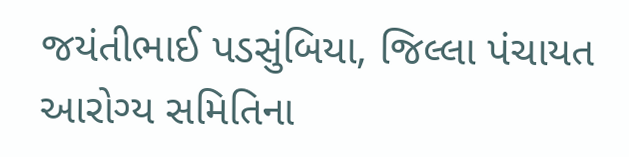જયંતીભાઈ પડસુંબિયા, જિલ્લા પંચાયત આરોગ્ય સમિતિના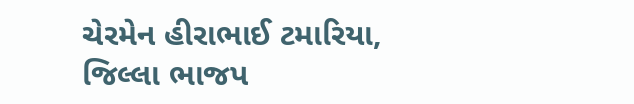ચેરમેન હીરાભાઈ ટમારિયા, જિલ્લા ભાજપ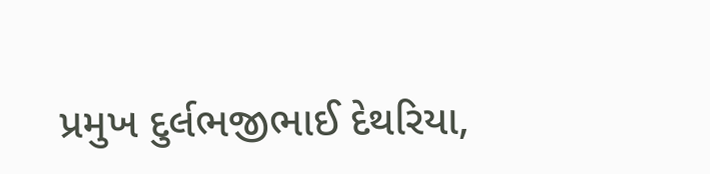પ્રમુખ દુર્લભજીભાઈ દેથરિયા,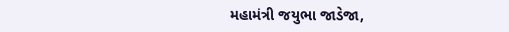મહામંત્રી જયુભા જાડેજા,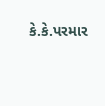કે.કે.પરમાર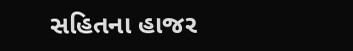સહિતના હાજર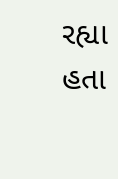રહ્યા હતા